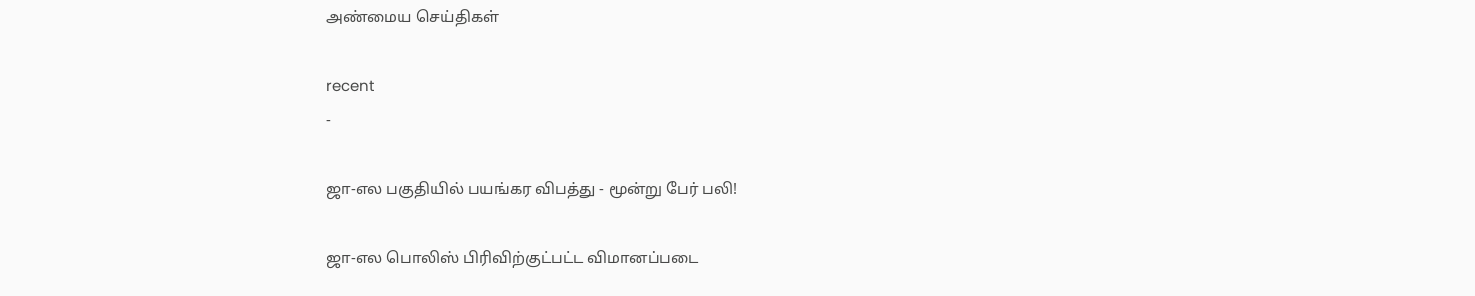அண்மைய செய்திகள்

recent
-

ஜா-எல பகுதியில் பயங்கர விபத்து - மூன்று பேர் பலி!

ஜா-எல பொலிஸ் பிரிவிற்குட்பட்ட விமானப்படை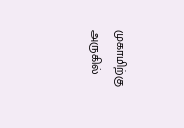முகாமிற்கு அருகில்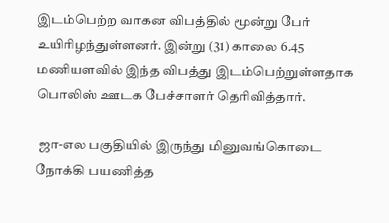இடம்பெற்ற வாகன விபத்தில் மூன்று பேர் உயிரிழந்துள்ளனர். இன்று (31) காலை 6.45 மணியளவில் இந்த விபத்து இடம்பெற்றுள்ளதாக பொலிஸ் ஊடக பேச்சாளர் தெரிவித்தார்.

 ஜா-எல பகுதியில் இருந்து மினுவங்கொடை நோக்கி பயணித்த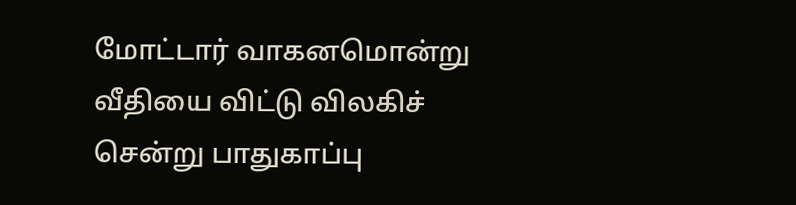மோட்டார் வாகனமொன்று வீதியை விட்டு விலகிச் சென்று பாதுகாப்பு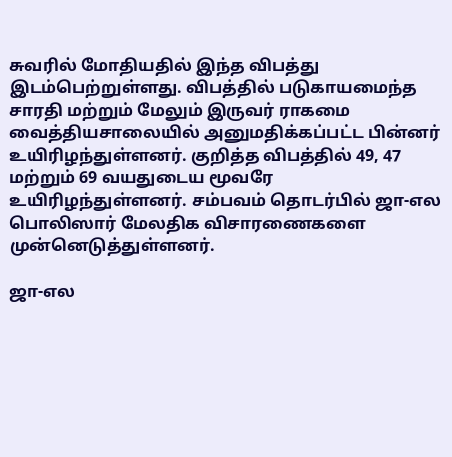சுவரில் மோதியதில் இந்த விபத்து இடம்பெற்றுள்ளது. விபத்தில் படுகாயமைந்த சாரதி மற்றும் மேலும் இருவர் ராகமை வைத்தியசாலையில் அனுமதிக்கப்பட்ட பின்னர் உயிரிழந்துள்ளனர். குறித்த விபத்தில் 49, 47 மற்றும் 69 வயதுடைய மூவரே உயிரிழந்துள்ளனர். சம்பவம் தொடர்பில் ஜா-எல பொலிஸார் மேலதிக விசாரணைகளை முன்னெடுத்துள்ளனர்.

ஜா-எல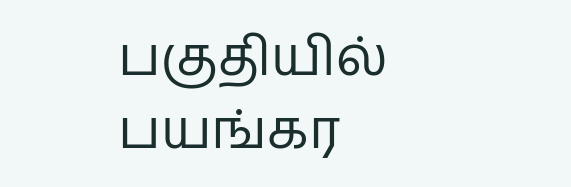பகுதியில் பயங்கர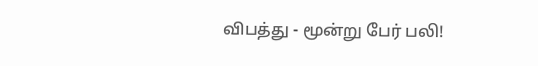விபத்து - மூன்று பேர் பலி!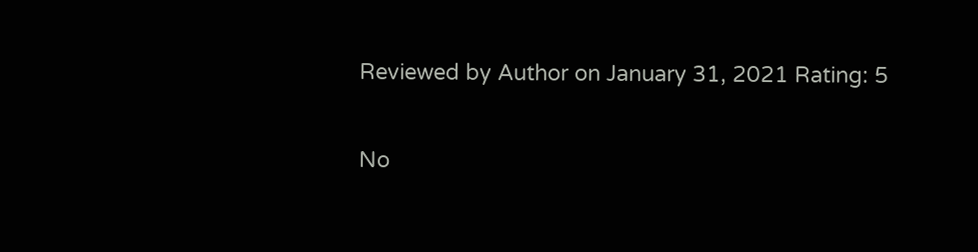Reviewed by Author on January 31, 2021 Rating: 5

No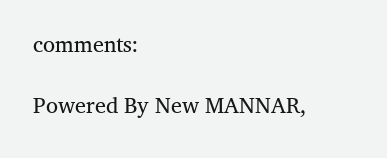comments:

Powered By New MANNAR,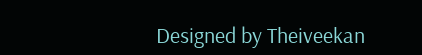Designed by Theiveekan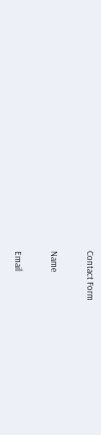Contact Form

Name

Email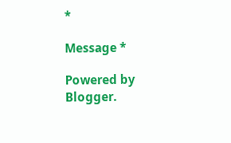*

Message *

Powered by Blogger.